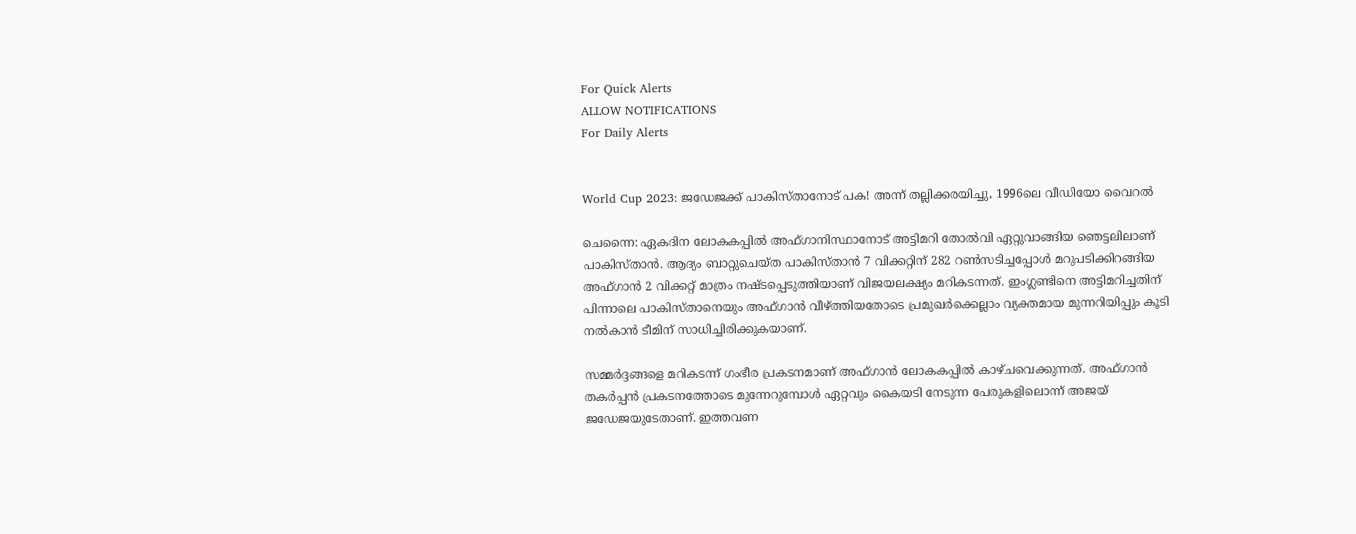For Quick Alerts
ALLOW NOTIFICATIONS
For Daily Alerts


World Cup 2023: ജഡേജക്ക് പാകിസ്താനോട് പക! അന്ന് തല്ലിക്കരയിച്ചു, 1996ലെ വീഡിയോ വൈറല്‍

ചെന്നൈ: ഏകദിന ലോകകപ്പില്‍ അഫ്ഗാനിസ്ഥാനോട് അട്ടിമറി തോല്‍വി ഏറ്റുവാങ്ങിയ ഞെട്ടലിലാണ് പാകിസ്താന്‍. ആദ്യം ബാറ്റുചെയ്ത പാകിസ്താന്‍ 7 വിക്കറ്റിന് 282 റണ്‍സടിച്ചപ്പോള്‍ മറുപടിക്കിറങ്ങിയ അഫ്ഗാന്‍ 2 വിക്കറ്റ് മാത്രം നഷ്ടപ്പെടുത്തിയാണ് വിജയലക്ഷ്യം മറികടന്നത്. ഇംഗ്ലണ്ടിനെ അട്ടിമറിച്ചതിന് പിന്നാലെ പാകിസ്താനെയും അഫ്ഗാന്‍ വീഴ്ത്തിയതോടെ പ്രമുഖര്‍ക്കെല്ലാം വ്യക്തമായ മുന്നറിയിപ്പും കൂടി നല്‍കാന്‍ ടീമിന് സാധിച്ചിരിക്കുകയാണ്.

സമ്മര്‍ദ്ദങ്ങളെ മറികടന്ന് ഗംഭീര പ്രകടനമാണ് അഫ്ഗാന്‍ ലോകകപ്പില്‍ കാഴ്ചവെക്കുന്നത്. അഫ്ഗാന്‍ തകര്‍പ്പന്‍ പ്രകടനത്തോടെ മുന്നേറുമ്പോള്‍ ഏറ്റവും കൈയടി നേടുന്ന പേരുകളിലൊന്ന് അജയ് ജഡേജയുടേതാണ്. ഇത്തവണ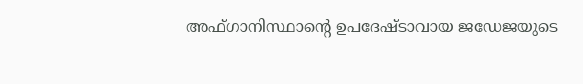അഫ്ഗാനിസ്ഥാന്റെ ഉപദേഷ്ടാവായ ജഡേജയുടെ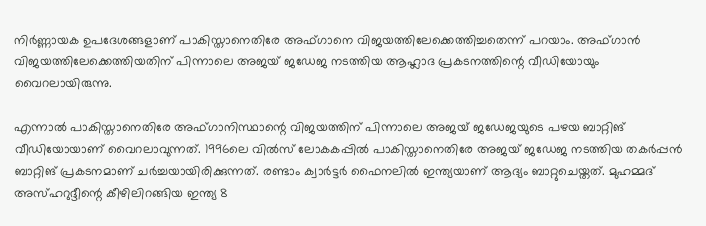നിര്‍ണ്ണായക ഉപദേശങ്ങളാണ് പാകിസ്താനെതിരേ അഫ്ഗാനെ വിജയത്തിലേക്കെത്തിച്ചതെന്ന് പറയാം. അഫ്ഗാന്‍ വിജയത്തിലേക്കെത്തിയതിന് പിന്നാലെ അജയ് ജഡേജ നടത്തിയ ആഹ്ലാദ പ്രകടനത്തിന്റെ വീഡിയോയും വൈറലായിരുന്നു.

എന്നാല്‍ പാകിസ്താനെതിരേ അഫ്ഗാനിസ്ഥാന്റെ വിജയത്തിന് പിന്നാലെ അജയ് ജഡേജയുടെ പഴയ ബാറ്റിങ് വീഡിയോയാണ് വൈറലാവുന്നത്. 1996ലെ വില്‍സ് ലോകകപ്പില്‍ പാകിസ്താനെതിരേ അജയ് ജഡേജ നടത്തിയ തകര്‍പ്പന്‍ ബാറ്റിങ് പ്രകടനമാണ് ചര്‍ച്ചയായിരിക്കുന്നത്. രണ്ടാം ക്വാര്‍ട്ടര്‍ ഫൈനലില്‍ ഇന്ത്യയാണ് ആദ്യം ബാറ്റുചെയ്തത്. മുഹമ്മദ് അസ്ഹറുദ്ദീന്റെ കീഴിലിറങ്ങിയ ഇന്ത്യ 8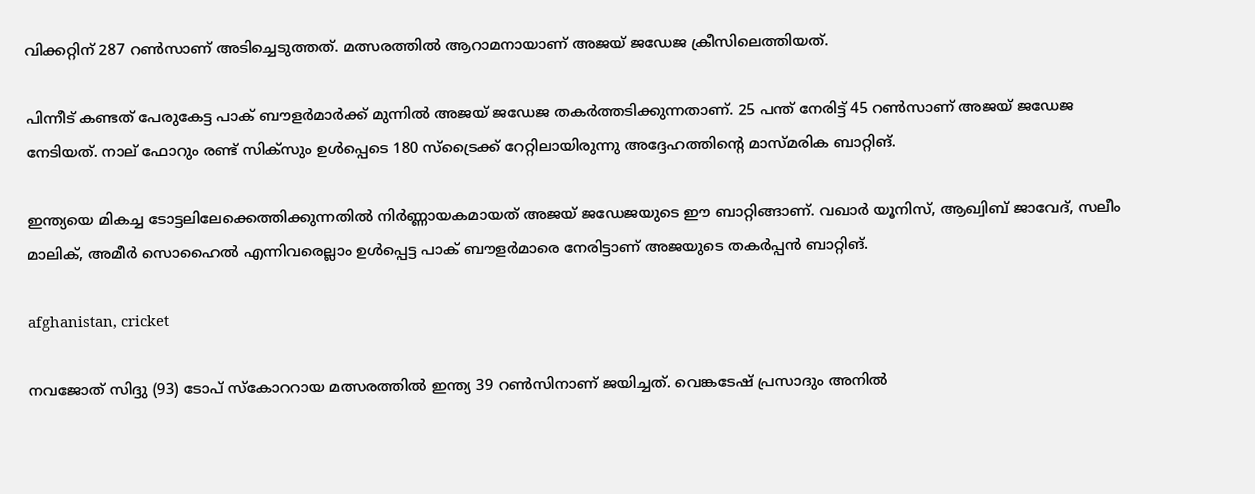വിക്കറ്റിന് 287 റണ്‍സാണ് അടിച്ചെടുത്തത്. മത്സരത്തില്‍ ആറാമനായാണ് അജയ് ജഡേജ ക്രീസിലെത്തിയത്.

പിന്നീട് കണ്ടത് പേരുകേട്ട പാക് ബൗളര്‍മാര്‍ക്ക് മുന്നില്‍ അജയ് ജഡേജ തകര്‍ത്തടിക്കുന്നതാണ്. 25 പന്ത് നേരിട്ട് 45 റണ്‍സാണ് അജയ് ജഡേജ നേടിയത്. നാല് ഫോറും രണ്ട് സിക്‌സും ഉള്‍പ്പെടെ 180 സ്‌ട്രൈക്ക് റേറ്റിലായിരുന്നു അദ്ദേഹത്തിന്റെ മാസ്മരിക ബാറ്റിങ്.

ഇന്ത്യയെ മികച്ച ടോട്ടലിലേക്കെത്തിക്കുന്നതില്‍ നിര്‍ണ്ണായകമായത് അജയ് ജഡേജയുടെ ഈ ബാറ്റിങ്ങാണ്. വഖാര്‍ യൂനിസ്, ആഖ്വിബ് ജാവേദ്, സലീം മാലിക്, അമീര്‍ സൊഹൈല്‍ എന്നിവരെല്ലാം ഉള്‍പ്പെട്ട പാക് ബൗളര്‍മാരെ നേരിട്ടാണ് അജയുടെ തകര്‍പ്പന്‍ ബാറ്റിങ്.

afghanistan, cricket

നവജോത് സിദ്ദു (93) ടോപ് സ്‌കോററായ മത്സരത്തില്‍ ഇന്ത്യ 39 റണ്‍സിനാണ് ജയിച്ചത്. വെങ്കടേഷ് പ്രസാദും അനില്‍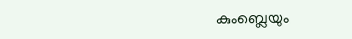കുംബ്ലെയും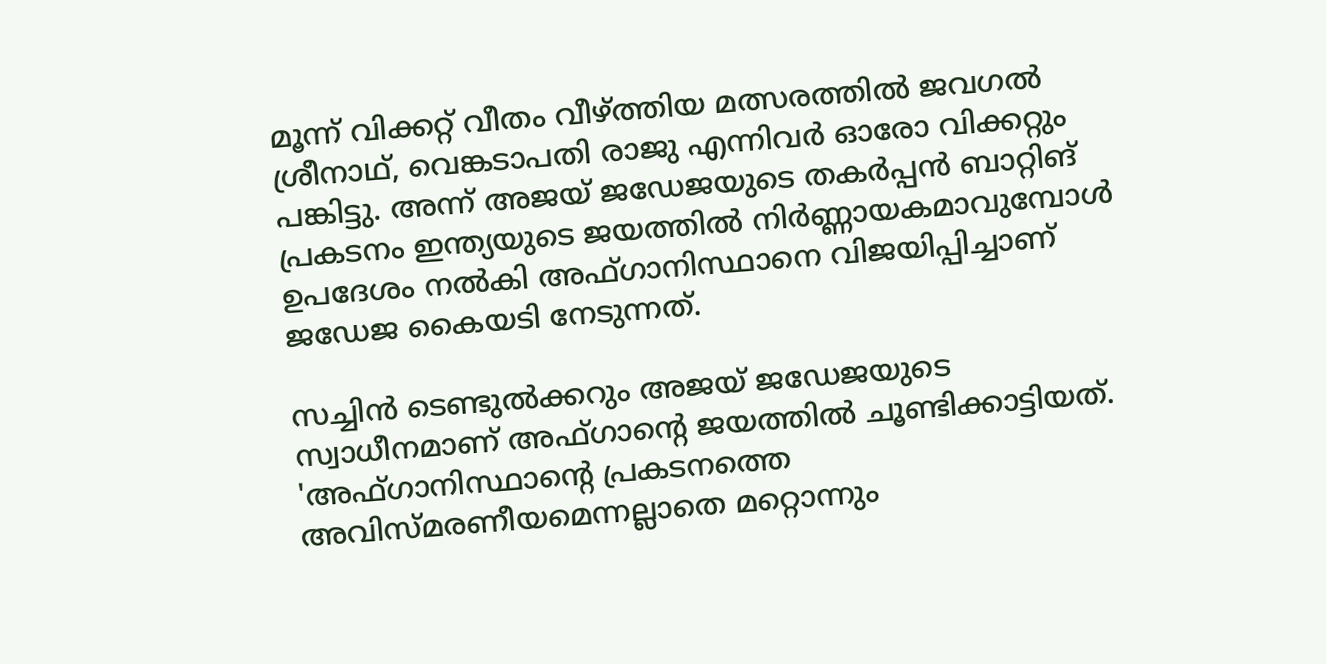മൂന്ന് വിക്കറ്റ് വീതം വീഴ്ത്തിയ മത്സരത്തില്‍ ജവഗല്‍ ശ്രീനാഥ്, വെങ്കടാപതി രാജു എന്നിവര്‍ ഓരോ വിക്കറ്റും പങ്കിട്ടു. അന്ന് അജയ് ജഡേജയുടെ തകര്‍പ്പന്‍ ബാറ്റിങ് പ്രകടനം ഇന്ത്യയുടെ ജയത്തില്‍ നിര്‍ണ്ണായകമാവുമ്പോള്‍ ഉപദേശം നല്‍കി അഫ്ഗാനിസ്ഥാനെ വിജയിപ്പിച്ചാണ് ജഡേജ കൈയടി നേടുന്നത്.

സച്ചിന്‍ ടെണ്ടുല്‍ക്കറും അജയ് ജഡേജയുടെ സ്വാധീനമാണ് അഫ്ഗാന്റെ ജയത്തില്‍ ചൂണ്ടിക്കാട്ടിയത്. 'അഫ്ഗാനിസ്ഥാന്റെ പ്രകടനത്തെ അവിസ്മരണീയമെന്നല്ലാതെ മറ്റൊന്നും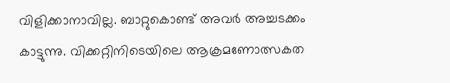വിളിക്കാനാവില്ല. ബാറ്റുകൊണ്ട് അവര്‍ അച്ചടക്കം കാട്ടുന്നു. വിക്കറ്റിനിടെയിലെ ആക്രമണോത്സകത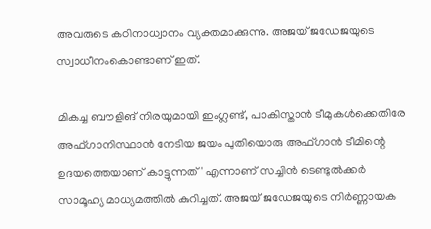അവരുടെ കഠിനാധ്വാനം വ്യക്തമാക്കുന്നു. അജയ് ജഡേജയുടെ സ്വാധീനംകൊണ്ടാണ് ഇത്.

മികച്ച ബൗളിങ് നിരയുമായി ഇംഗ്ലണ്ട്, പാകിസ്താന്‍ ടീമുകള്‍ക്കെതിരേ അഫ്ഗാനിസ്ഥാന്‍ നേടിയ ജയം പുതിയൊരു അഫ്ഗാന്‍ ടീമിന്റെ ഉദയത്തെയാണ് കാട്ടുന്നത്' എന്നാണ് സച്ചിന്‍ ടെണ്ടുല്‍ക്കര്‍ സാമൂഹ്യ മാധ്യമത്തില്‍ കുറിച്ചത്. അജയ് ജഡേജയുടെ നിര്‍ണ്ണായക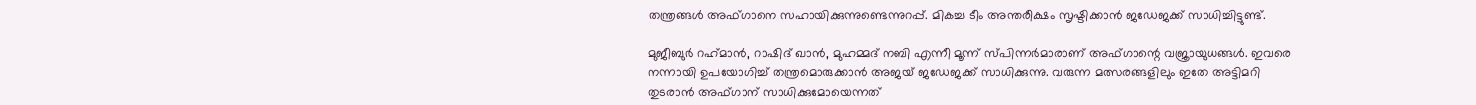തന്ത്രങ്ങള്‍ അഫ്ഗാനെ സഹായിക്കുന്നുണ്ടെന്നുറപ്പ്. മികച്ച ടീം അന്തരീക്ഷം സൃഷ്ടിക്കാന്‍ ജഡേജക്ക് സാധിച്ചിട്ടുണ്ട്.

മുജീബുര്‍ റഹ്‌മാന്‍, റാഷിദ് ഖാന്‍, മുഹമ്മദ് നബി എന്നീ മൂന്ന് സ്പിന്നര്‍മാരാണ് അഫ്ഗാന്റെ വജ്രായുധങ്ങള്‍. ഇവരെ നന്നായി ഉപയോഗിച്ച് തന്ത്രമൊരുക്കാന്‍ അജയ് ജഡേജക്ക് സാധിക്കുന്നു. വരുന്ന മത്സരങ്ങളിലും ഇതേ അട്ടിമറി തുടരാന്‍ അഫ്ഗാന് സാധിക്കുമോയെന്നത്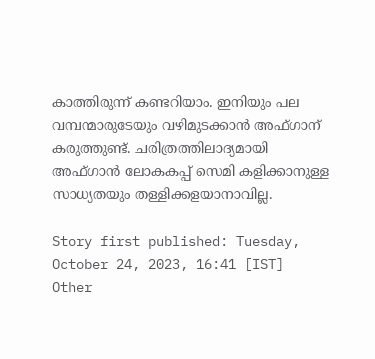കാത്തിരുന്ന് കണ്ടറിയാം. ഇനിയും പല വമ്പന്മാരുടേയും വഴിമുടക്കാന്‍ അഫ്ഗാന് കരുത്തുണ്ട്. ചരിത്രത്തിലാദ്യമായി അഫ്ഗാന്‍ ലോകകപ്പ് സെമി കളിക്കാനുള്ള സാധ്യതയും തള്ളിക്കളയാനാവില്ല.

Story first published: Tuesday, October 24, 2023, 16:41 [IST]
Other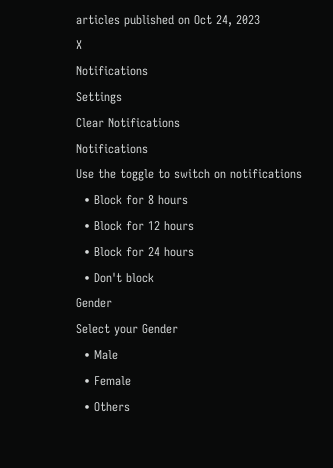articles published on Oct 24, 2023
X
Notifications
Settings
Clear Notifications
Notifications
Use the toggle to switch on notifications
  • Block for 8 hours
  • Block for 12 hours
  • Block for 24 hours
  • Don't block
Gender
Select your Gender
  • Male
  • Female
  • Others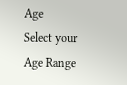Age
Select your Age Range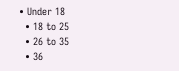• Under 18
  • 18 to 25
  • 26 to 35
  • 36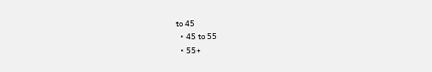to 45
  • 45 to 55
  • 55+